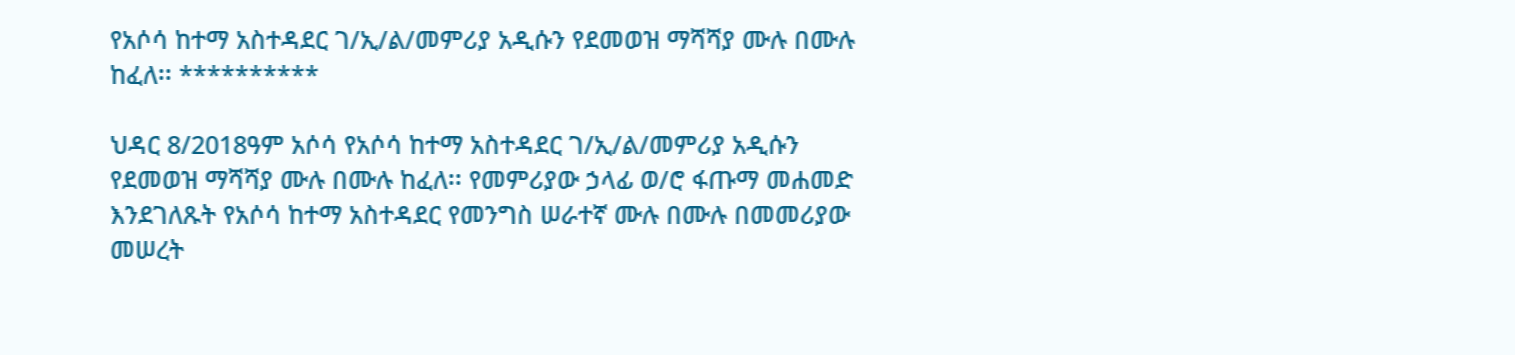የአሶሳ ከተማ አስተዳደር ገ/ኢ/ል/መምሪያ አዲሱን የደመወዝ ማሻሻያ ሙሉ በሙሉ ከፈለ፡፡ **********

ህዳር 8/2018ዓም አሶሳ የአሶሳ ከተማ አስተዳደር ገ/ኢ/ል/መምሪያ አዲሱን የደመወዝ ማሻሻያ ሙሉ በሙሉ ከፈለ፡፡ የመምሪያው ኃላፊ ወ/ሮ ፋጡማ መሐመድ እንደገለጹት የአሶሳ ከተማ አስተዳደር የመንግስ ሠራተኛ ሙሉ በሙሉ በመመሪያው መሠረት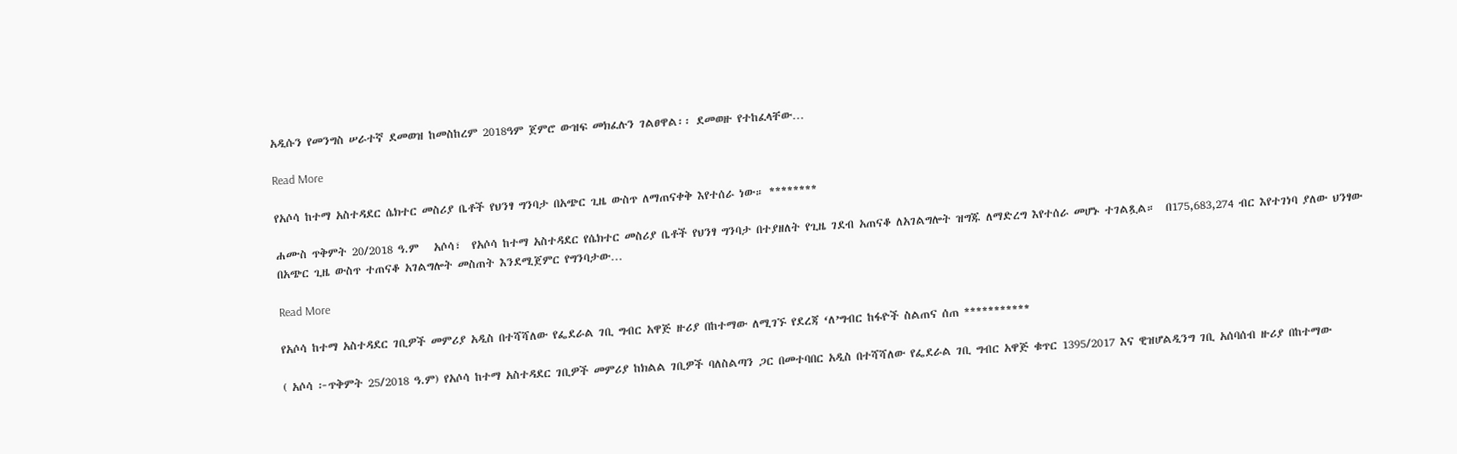አዲሱን የመንግስ ሠራተኛ ደመወዝ ከመስከረም 2018ዓም ጀምሮ ውዝፍ መክፈሉን ገልፀዋል፡፡ ደመወዙ የተከፈላቸው…

Read More

የአሶሳ ከተማ አስተዳደር ሴክተር መስሪያ ቤቶች የህንፃ ግንባታ በአጭር ጊዜ ውስጥ ለማጠናቀቅ እየተሰራ ነው። ********

ሐሙስ ጥቅምት 20/2018 ዓ.ም   አሶሳ፣  የአሶሳ ከተማ አስተዳደር የሴክተር መስሪያ ቤቶች የህንፃ ግንባታ በተያዘለት የጊዜ ገደብ አጠናቆ ለአገልግሎት ዝግጁ ለማድረግ እየተሰራ መሆኑ ተገልጿል።  በ175,683,274 ብር እየተገነባ ያለው ህንፃው በአጭር ጊዜ ውስጥ ተጠናቆ አገልግሎት መስጠት እንደሚጀምር የግንባታው…

Read More

የአሶሳ ከተማ አስተዳደር ገቢዎች መምሪያ አዲስ በተሻሻለው የፌደራል ገቢ ግብር አዋጅ ዙሪያ በከተማው ለሚገኙ የደረጃ ‘ለ’ግብር ከፋዮች ስልጠና ሰጠ ***********

( አሶሳ ፦ጥቅምት 25/2018 ዓ.ም) የአሶሳ ከተማ አስተዳደር ገቢዎች መምሪያ ከክልል ገቢዎች ባለስልጣን ጋር በመተባበር አዲስ በተሻሻለው የፌደራል ገቢ ግብር አዋጅ ቁጥር 1395/2017 እና ዊዝሆልዲንግ ገቢ አሰባሰብ ዙሪያ በከተማው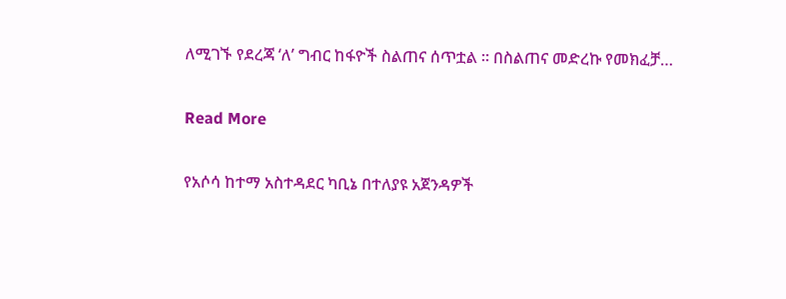ለሚገኙ የደረጃ ‘ለ’ ግብር ከፋዮች ስልጠና ሰጥቷል ። በስልጠና መድረኩ የመክፈቻ…

Read More

የአሶሳ ከተማ አስተዳደር ካቢኔ በተለያዩ አጀንዳዎች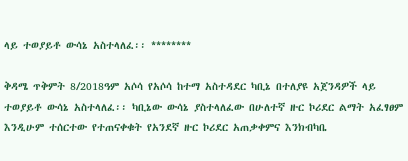ላይ ተወያይቶ ውሳኔ አስተላለፈ፡፡ ********

ቅዳሜ ጥቅምት 8/2018ዓም አሶሳ የአሶሳ ከተማ አስተዳደር ካቢኔ በተለያዩ አጀንዳዎች ላይ ተወያይቶ ውሳኔ አስተላለፈ፡፡ ካቢኔው ውሳኔ ያስተላለፈው በሁለተኛ ዙር ኮሪደር ልማት አፈፃፀም እንዲሁም ተሰርተው የተጠናቀቁት የአንደኛ ዙር ኮሪደር አጠቃቀምና እንክብካቤ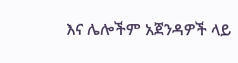እና ሌሎችም አጀንዳዎች ላይ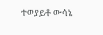ተወያይቶ ውሳኔ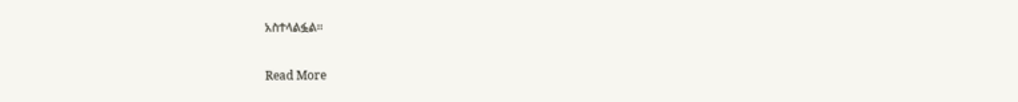አስተላልፏል፡፡

Read More